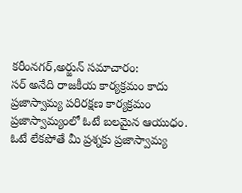కరీంనగర్,అర్జున్ సమాచారం:
సర్ అనేది రాజకీయ కార్యక్రమం కాదు ప్రజాస్వామ్య పరిరక్షణ కార్యక్రమం
ప్రజాస్వామ్యంలో ఓటే బలమైన ఆయుధం.
ఓటే లేకపోతే మీ ప్రశ్నకు ప్రజాస్వామ్య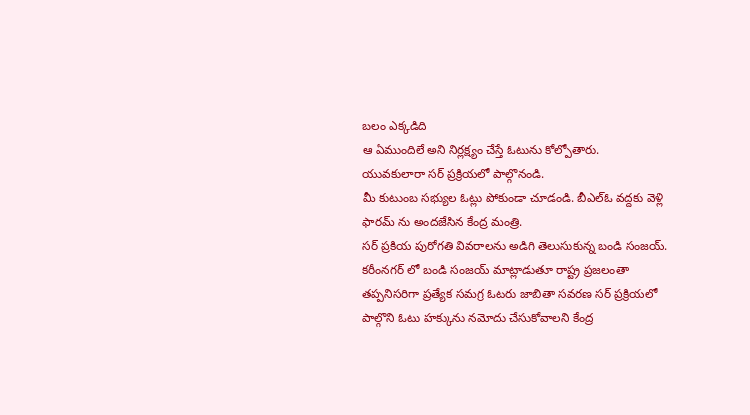బలం ఎక్కడిది
ఆ ఏముందిలే అని నిర్లక్ష్యం చేస్తే ఓటును కోల్పోతారు.
యువకులారా సర్ ప్రక్రియలో పాల్గొనండి.
మీ కుటుంబ సభ్యుల ఓట్లు పోకుండా చూడండి. బీఎల్ఓ వద్దకు వెళ్లి ఫారమ్ ను అందజేసిన కేంద్ర మంత్రి.
సర్ ప్రకియ పురోగతి వివరాలను అడిగి తెలుసుకున్న బండి సంజయ్.
కరీంనగర్ లో బండి సంజయ్ మాట్లాడుతూ రాష్ట్ర ప్రజలంతా తప్పనిసరిగా ప్రత్యేక సమగ్ర ఓటరు జాబితా సవరణ సర్ ప్రక్రియలో పాల్గొని ఓటు హక్కును నమోదు చేసుకోవాలని కేంద్ర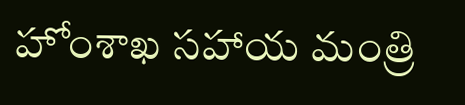హోంశాఖ సహాయ మంత్రి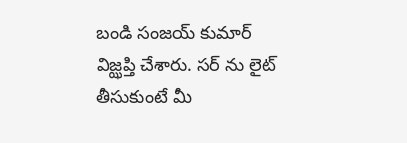బండి సంజయ్ కుమార్ విజ్ఝప్తి చేశారు. సర్ ను లైట్ తీసుకుంటే మీ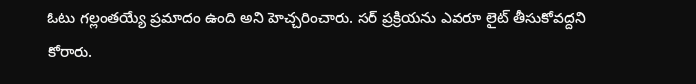ఓటు గల్లంతయ్యే ప్రమాదం ఉంది అని హెచ్చరించారు. సర్ ప్రక్రియను ఎవరూ లైట్ తీసుకోవద్దని కోరారు.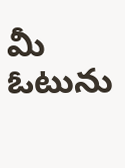మీ ఓటును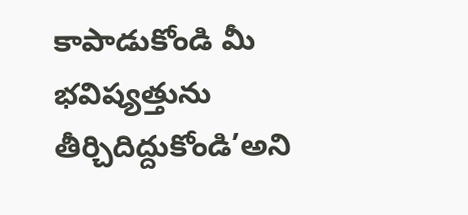కాపాడుకోండి మీ భవిష్యత్తును తీర్చిదిద్దుకోండి’అని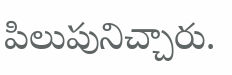పిలుపునిచ్చారు.